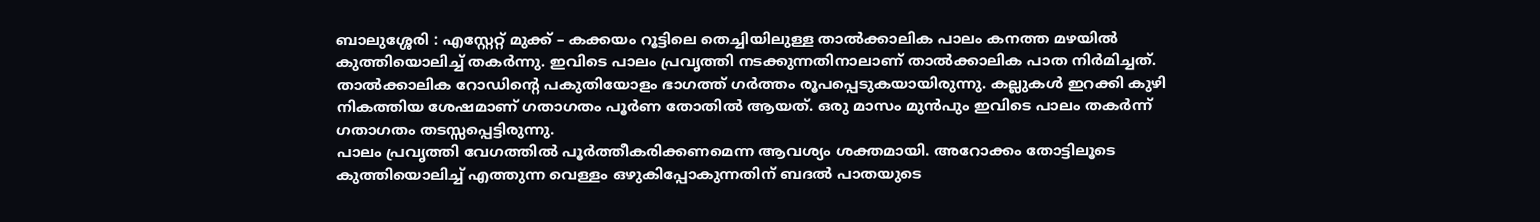ബാലുശ്ശേരി : എസ്റ്റേറ്റ് മുക്ക് – കക്കയം റൂട്ടിലെ തെച്ചിയിലുള്ള താൽക്കാലിക പാലം കനത്ത മഴയിൽ കുത്തിയൊലിച്ച് തകർന്നു. ഇവിടെ പാലം പ്രവൃത്തി നടക്കുന്നതിനാലാണ് താൽക്കാലിക പാത നിർമിച്ചത്. താൽക്കാലിക റോഡിന്റെ പകുതിയോളം ഭാഗത്ത് ഗർത്തം രൂപപ്പെടുകയായിരുന്നു. കല്ലുകൾ ഇറക്കി കുഴി നികത്തിയ ശേഷമാണ് ഗതാഗതം പൂർണ തോതിൽ ആയത്. ഒരു മാസം മുൻപും ഇവിടെ പാലം തകർന്ന് ഗതാഗതം തടസ്സപ്പെട്ടിരുന്നു.
പാലം പ്രവൃത്തി വേഗത്തിൽ പൂർത്തീകരിക്കണമെന്ന ആവശ്യം ശക്തമായി. അറോക്കം തോട്ടിലൂടെ കുത്തിയൊലിച്ച് എത്തുന്ന വെള്ളം ഒഴുകിപ്പോകുന്നതിന് ബദൽ പാതയുടെ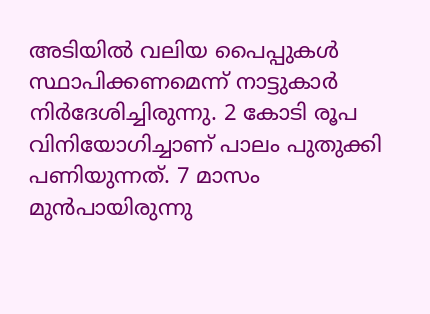അടിയിൽ വലിയ പൈപ്പുകൾ സ്ഥാപിക്കണമെന്ന് നാട്ടുകാർ നിർദേശിച്ചിരുന്നു. 2 കോടി രൂപ വിനിയോഗിച്ചാണ് പാലം പുതുക്കി പണിയുന്നത്. 7 മാസം മുൻപായിരുന്നു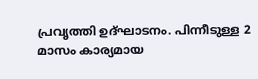പ്രവൃത്തി ഉദ്ഘാടനം. പിന്നീടുള്ള 2 മാസം കാര്യമായ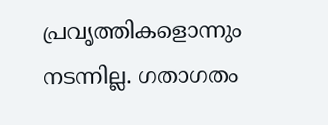പ്രവൃത്തികളൊന്നും നടന്നില്ല. ഗതാഗതം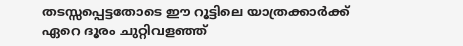തടസ്സപ്പെട്ടതോടെ ഈ റൂട്ടിലെ യാത്രക്കാർക്ക് ഏറെ ദൂരം ചുറ്റിവളഞ്ഞ്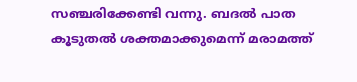സഞ്ചരിക്കേണ്ടി വന്നു. ബദൽ പാത കൂടുതൽ ശക്തമാക്കുമെന്ന് മരാമത്ത്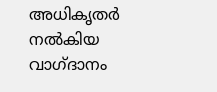അധികൃതർ നൽകിയ വാഗ്ദാനം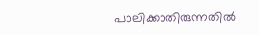പാലിക്കാതിരുന്നതിൽ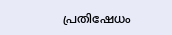പ്രതിഷേധം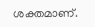ശക്തമാണ്.